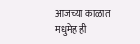आजच्या काळात मधुमेह ही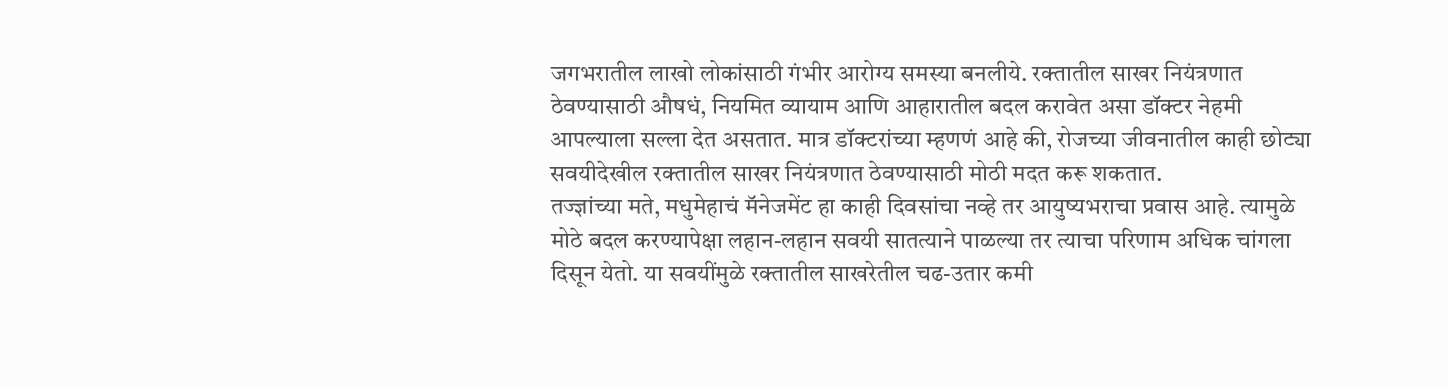जगभरातील लाखो लोकांसाठी गंभीर आरोग्य समस्या बनलीये. रक्तातील साखर नियंत्रणात ठेवण्यासाठी औषधं, नियमित व्यायाम आणि आहारातील बदल करावेत असा डॉक्टर नेहमी आपल्याला सल्ला देत असतात. मात्र डॉक्टरांच्या म्हणणं आहे की, रोजच्या जीवनातील काही छोट्या सवयीदेखील रक्तातील साखर नियंत्रणात ठेवण्यासाठी मोठी मदत करू शकतात.
तज्ज्ञांच्या मते, मधुमेहाचं मॅनेजमेंट हा काही दिवसांचा नव्हे तर आयुष्यभराचा प्रवास आहे. त्यामुळे मोठे बदल करण्यापेक्षा लहान-लहान सवयी सातत्याने पाळल्या तर त्याचा परिणाम अधिक चांगला दिसून येतो. या सवयींमुळे रक्तातील साखरेतील चढ-उतार कमी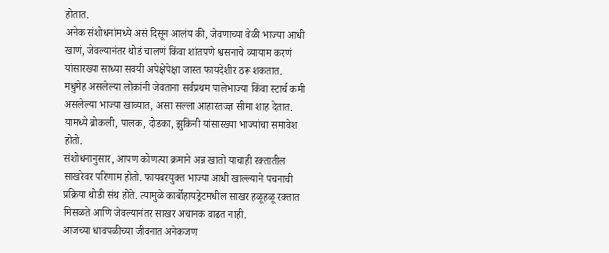होतात.
अनेक संशोधनांमध्ये असं दिसून आलंय की, जेवणाच्या वेळी भाज्या आधी खाणं, जेवल्यानंतर थोडं चालणं किंवा शांतपणे श्वसनाचे व्यायाम करणं यांसारख्या साध्या सवयी अपेक्षेपेक्षा जास्त फायदेशीर ठरू शकतात.
मधुमेह असलेल्या लोकांनी जेवताना सर्वप्रथम पालेभाज्या किंवा स्टार्च कमी असलेल्या भाज्या खाव्यात, असा सल्ला आहारतज्ज्ञ सीमा शाह देतात. यामध्ये ब्रोकली, पालक, दोडका, झुकिनी यांसारख्या भाज्यांचा समावेश होतो.
संशोधनानुसार, आपण कोणत्या क्रमाने अन्न खातो याचाही रक्तातील साखरेवर परिणाम होतो. फायबरयुक्त भाज्या आधी खाल्ल्याने पचनाची प्रक्रिया थोडी संथ होते. त्यामुळे कार्बोहायड्रेटमधील साखर हळूहळू रक्तात मिसळते आणि जेवल्यानंतर साखर अचानक वाढत नाही.
आजच्या धावपळीच्या जीवनात अनेकजण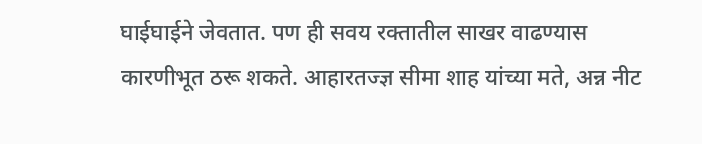घाईघाईने जेवतात. पण ही सवय रक्तातील साखर वाढण्यास कारणीभूत ठरू शकते. आहारतज्ज्ञ सीमा शाह यांच्या मते, अन्न नीट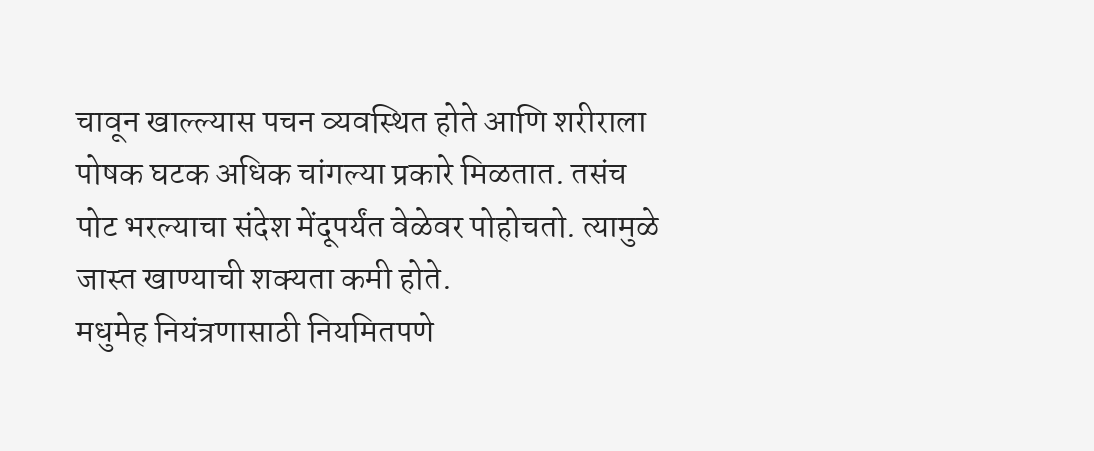चावून खाल्ल्यास पचन व्यवस्थित होते आणि शरीराला पोषक घटक अधिक चांगल्या प्रकारे मिळतात. तसंच पोट भरल्याचा संदेश मेंदूपर्यंत वेळेवर पोहोचतो. त्यामुळे जास्त खाण्याची शक्यता कमी होते.
मधुमेह नियंत्रणासाठी नियमितपणे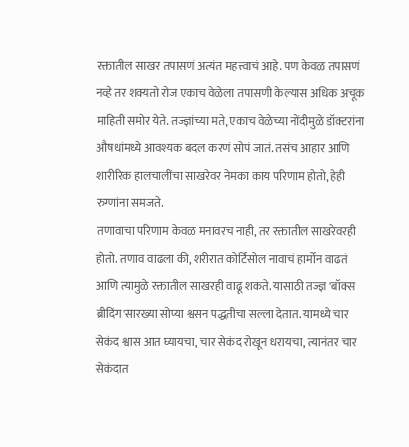रक्तातील साखर तपासणं अत्यंत महत्त्वाचं आहे. पण केवळ तपासणं नव्हे तर शक्यतो रोज एकाच वेळेला तपासणी केल्यास अधिक अचूक माहिती समोर येते. तज्ज्ञांच्या मते, एकाच वेळेच्या नोंदीमुळे डॉक्टरांना औषधांमध्ये आवश्यक बदल करणं सोपं जातं. तसंच आहार आणि शारीरिक हालचालींचा साखरेवर नेमका काय परिणाम होतो, हेही रुग्णांना समजते.
तणावाचा परिणाम केवळ मनावरच नाही, तर रक्तातील साखरेवरही होतो. तणाव वाढला की, शरीरात कोर्टिसोल नावाचं हार्मोन वाढतं आणि त्यामुळे रक्तातील साखरही वाढू शकते. यासाठी तज्ज्ञ 'बॉक्स ब्रीदिंग'सारख्या सोप्या श्वसन पद्धतीचा सल्ला देतात. यामध्ये चार सेकंद श्वास आत घ्यायचा, चार सेकंद रोखून धरायचा, त्यानंतर चार सेकंदात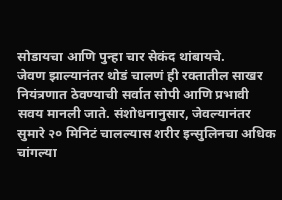सोडायचा आणि पुन्हा चार सेकंद थांबायचे.
जेवण झाल्यानंतर थोडं चालणं ही रक्तातील साखर नियंत्रणात ठेवण्याची सर्वात सोपी आणि प्रभावी सवय मानली जाते. संशोधनानुसार, जेवल्यानंतर सुमारे २० मिनिटं चालल्यास शरीर इन्सुलिनचा अधिक चांगल्या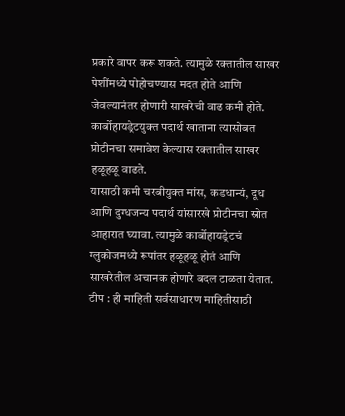प्रकारे वापर करू शकते. त्यामुळे रक्तातील साखर पेशींमध्ये पोहोचण्यास मदत होते आणि जेवल्यानंतर होणारी साखरेची वाढ कमी होते.
कार्बोहायड्रेटयुक्त पदार्थ खाताना त्यासोबत प्रोटीनचा समावेश केल्यास रक्तातील साखर हळूहळू वाढते.
यासाठी कमी चरबीयुक्त मांस, कडधान्यं, दूध आणि दुग्धजन्य पदार्थ यांसारखे प्रोटीनचा स्रोत आहारात घ्यावा. त्यामुळे कार्बोहायड्रेटचं ग्लुकोजमध्ये रूपांतर हळूहळू होतं आणि साखरेतील अचानक होणारे बदल टाळता येतात.
टीप : ही माहिती सर्वसाधारण माहितीसाठी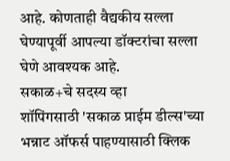आहे. कोणताही वैद्यकीय सल्ला घेण्यापूर्वी आपल्या डॉक्टरांचा सल्ला घेणे आवश्यक आहे.
सकाळ+चे सदस्य व्हा
शॉपिंगसाठी 'सकाळ प्राईम डील्स'च्या भन्नाट ऑफर्स पाहण्यासाठी क्लिक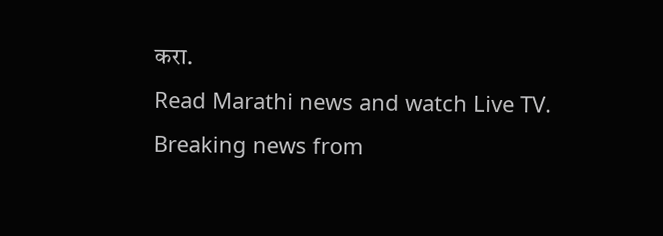करा.
Read Marathi news and watch Live TV. Breaking news from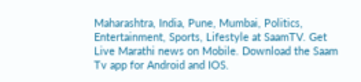Maharashtra, India, Pune, Mumbai, Politics, Entertainment, Sports, Lifestyle at SaamTV. Get Live Marathi news on Mobile. Download the Saam Tv app for Android and IOS.